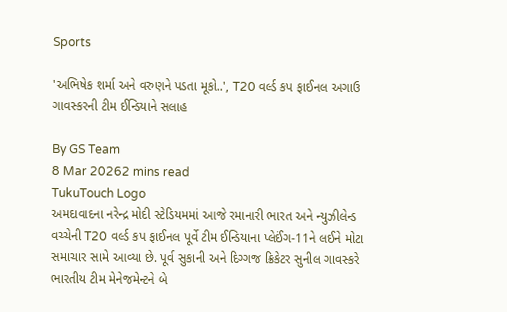Sports

'અભિષેક શર્મા અને વરુણને પડતા મૂકો..', T20 વર્લ્ડ કપ ફાઈનલ અગાઉ ગાવસ્કરની ટીમ ઈન્ડિયાને સલાહ

By GS Team
8 Mar 20262 mins read
TukuTouch Logo
અમદાવાદના નરેન્દ્ર મોદી સ્ટેડિયમમાં આજે રમાનારી ભારત અને ન્યુઝીલેન્ડ વચ્ચેની T20 વર્લ્ડ કપ ફાઈનલ પૂર્વે ટીમ ઈન્ડિયાના પ્લેઈંગ-11ને લઈને મોટા સમાચાર સામે આવ્યા છે. પૂર્વ સુકાની અને દિગ્ગજ ક્રિકેટર સુનીલ ગાવસ્કરે ભારતીય ટીમ મેનેજમેન્ટને બે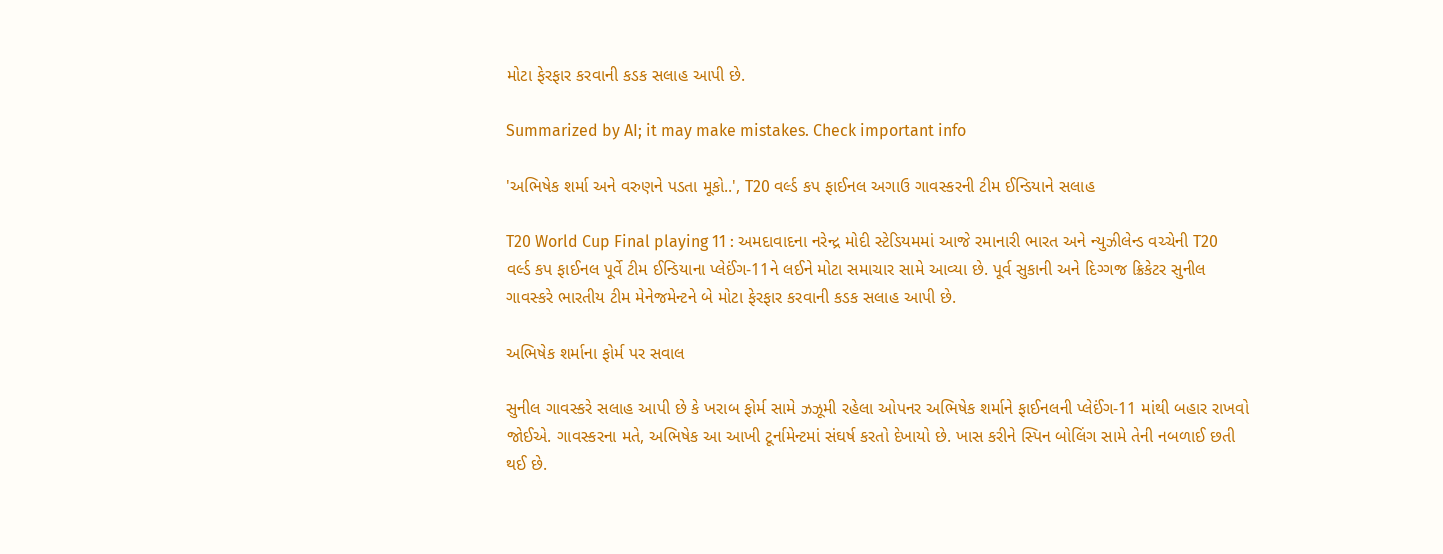મોટા ફેરફાર કરવાની કડક સલાહ આપી છે.

Summarized by AI; it may make mistakes. Check important info

'અભિષેક શર્મા અને વરુણને પડતા મૂકો..', T20 વર્લ્ડ કપ ફાઈનલ અગાઉ ગાવસ્કરની ટીમ ઈન્ડિયાને સલાહ

T20 World Cup Final playing 11 : અમદાવાદના નરેન્દ્ર મોદી સ્ટેડિયમમાં આજે રમાનારી ભારત અને ન્યુઝીલેન્ડ વચ્ચેની T20 વર્લ્ડ કપ ફાઈનલ પૂર્વે ટીમ ઈન્ડિયાના પ્લેઈંગ-11ને લઈને મોટા સમાચાર સામે આવ્યા છે. પૂર્વ સુકાની અને દિગ્ગજ ક્રિકેટર સુનીલ ગાવસ્કરે ભારતીય ટીમ મેનેજમેન્ટને બે મોટા ફેરફાર કરવાની કડક સલાહ આપી છે.

અભિષેક શર્માના ફોર્મ પર સવાલ

સુનીલ ગાવસ્કરે સલાહ આપી છે કે ખરાબ ફોર્મ સામે ઝઝૂમી રહેલા ઓપનર અભિષેક શર્માને ફાઈનલની પ્લેઈંગ-11 માંથી બહાર રાખવો જોઈએ. ગાવસ્કરના મતે, અભિષેક આ આખી ટૂર્નામેન્ટમાં સંઘર્ષ કરતો દેખાયો છે. ખાસ કરીને સ્પિન બોલિંગ સામે તેની નબળાઈ છતી થઈ છે.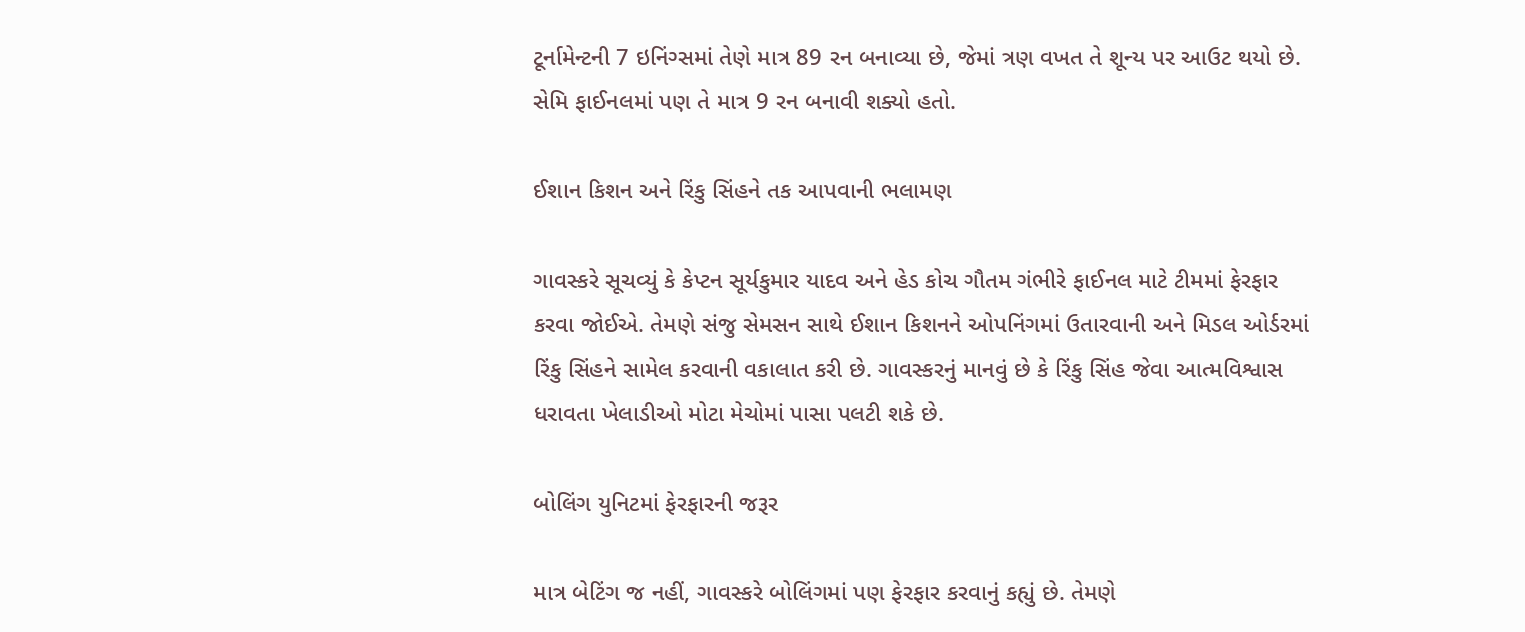ટૂર્નામેન્ટની 7 ઇનિંગ્સમાં તેણે માત્ર 89 રન બનાવ્યા છે, જેમાં ત્રણ વખત તે શૂન્ય પર આઉટ થયો છે. સેમિ ફાઈનલમાં પણ તે માત્ર 9 રન બનાવી શક્યો હતો.

ઈશાન કિશન અને રિંકુ સિંહને તક આપવાની ભલામણ

ગાવસ્કરે સૂચવ્યું કે કેપ્ટન સૂર્યકુમાર યાદવ અને હેડ કોચ ગૌતમ ગંભીરે ફાઈનલ માટે ટીમમાં ફેરફાર કરવા જોઈએ. તેમણે સંજુ સેમસન સાથે ઈશાન કિશનને ઓપનિંગમાં ઉતારવાની અને મિડલ ઓર્ડરમાં રિંકુ સિંહને સામેલ કરવાની વકાલાત કરી છે. ગાવસ્કરનું માનવું છે કે રિંકુ સિંહ જેવા આત્મવિશ્વાસ ધરાવતા ખેલાડીઓ મોટા મેચોમાં પાસા પલટી શકે છે.

બોલિંગ યુનિટમાં ફેરફારની જરૂર

માત્ર બેટિંગ જ નહીં, ગાવસ્કરે બોલિંગમાં પણ ફેરફાર કરવાનું કહ્યું છે. તેમણે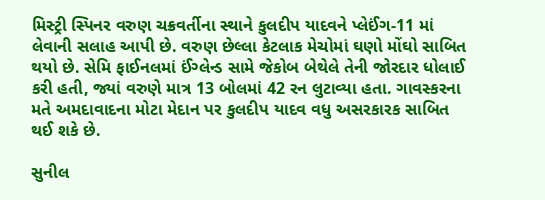મિસ્ટ્રી સ્પિનર વરુણ ચક્રવર્તીના સ્થાને કુલદીપ યાદવને પ્લેઈંગ-11 માં લેવાની સલાહ આપી છે. વરુણ છેલ્લા કેટલાક મેચોમાં ઘણો મોંઘો સાબિત થયો છે. સેમિ ફાઈનલમાં ઈંગ્લેન્ડ સામે જેકોબ બેથેલે તેની જોરદાર ધોલાઈ કરી હતી, જ્યાં વરુણે માત્ર 13 બોલમાં 42 રન લુટાવ્યા હતા. ગાવસ્કરના મતે અમદાવાદના મોટા મેદાન પર કુલદીપ યાદવ વધુ અસરકારક સાબિત થઈ શકે છે.

સુનીલ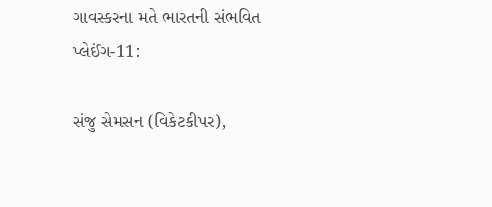ગાવસ્કરના મતે ભારતની સંભવિત પ્લેઈંગ-11:

સંજુ સેમસન (વિકેટકીપર),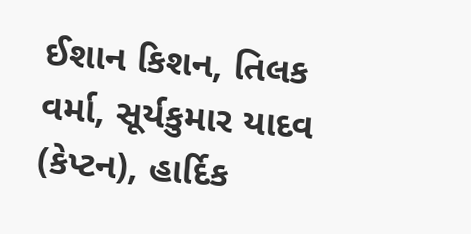ઈશાન કિશન, તિલક વર્મા, સૂર્યકુમાર યાદવ (કેપ્ટન), હાર્દિક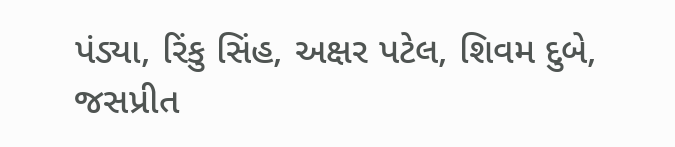પંડ્યા, રિંકુ સિંહ, અક્ષર પટેલ, શિવમ દુબે, જસપ્રીત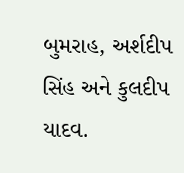બુમરાહ, અર્શદીપ સિંહ અને કુલદીપ યાદવ.